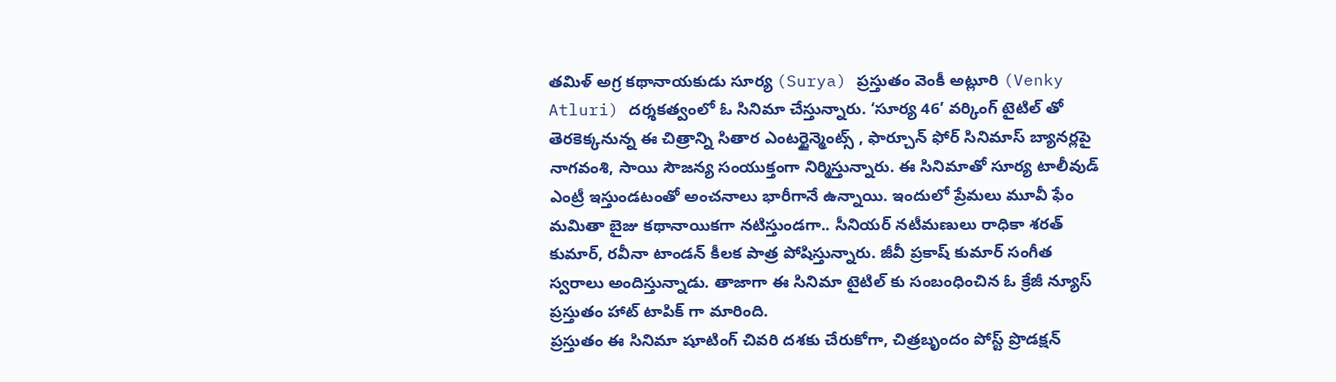తమిళ్ అగ్ర కథానాయకుడు సూర్య (Surya) ప్రస్తుతం వెంకీ అట్లూరి (Venky Atluri) దర్శకత్వంలో ఓ సినిమా చేస్తున్నారు. ‘సూర్య 46’ వర్కింగ్ టైటిల్ తో తెరకెక్కనున్న ఈ చిత్రాన్ని సితార ఎంటర్టైన్మెంట్స్ , ఫార్చూన్ ఫోర్ సినిమాస్ బ్యానర్లపై నాగవంశి, సాయి సౌజన్య సంయుక్తంగా నిర్మిస్తున్నారు. ఈ సినిమాతో సూర్య టాలీవుడ్ ఎంట్రీ ఇస్తుండటంతో అంచనాలు భారీగానే ఉన్నాయి. ఇందులో ప్రేమలు మూవీ ఫేం మమితా బైజు కథానాయికగా నటిస్తుండగా.. సీనియర్ నటీమణులు రాధికా శరత్ కుమార్, రవీనా టాండన్ కీలక పాత్ర పోషిస్తున్నారు. జీవీ ప్రకాష్ కుమార్ సంగీత స్వరాలు అందిస్తున్నాడు. తాజాగా ఈ సినిమా టైటిల్ కు సంబంధించిన ఓ క్రేజీ న్యూస్ ప్రస్తుతం హాట్ టాపిక్ గా మారింది.
ప్రస్తుతం ఈ సినిమా షూటింగ్ చివరి దశకు చేరుకోగా, చిత్రబృందం పోస్ట్ ప్రొడక్షన్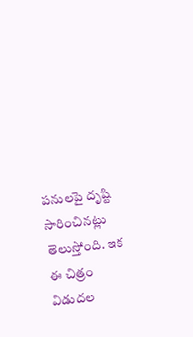పనులపై దృష్టి సారించినట్లు తెలుస్తోంది. ఇక ఈ చిత్రం విడుదల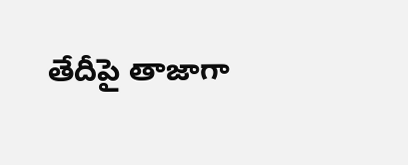తేదీపై తాజాగా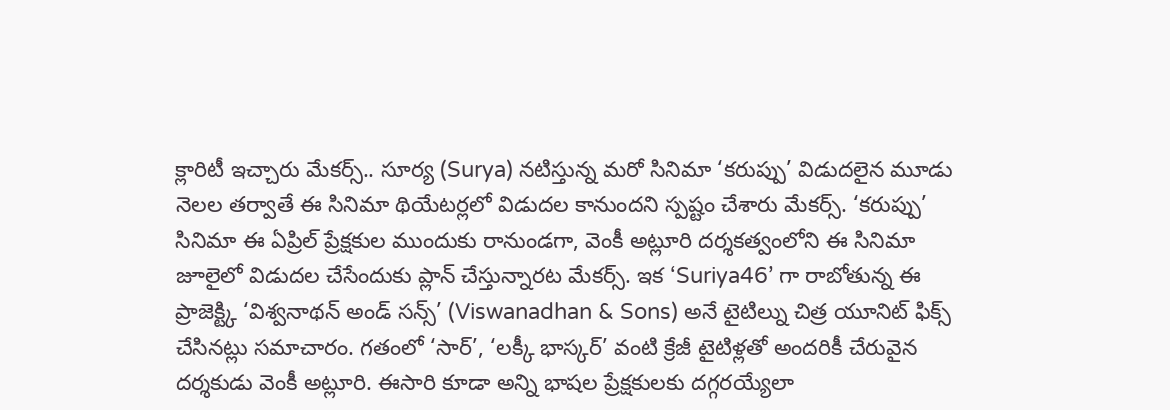క్లారిటీ ఇచ్చారు మేకర్స్.. సూర్య (Surya) నటిస్తున్న మరో సినిమా ‘కరుప్పు’ విడుదలైన మూడు నెలల తర్వాతే ఈ సినిమా థియేటర్లలో విడుదల కానుందని స్పష్టం చేశారు మేకర్స్. ‘కరుప్పు’ సినిమా ఈ ఏప్రిల్ ప్రేక్షకుల ముందుకు రానుండగా, వెంకీ అట్లూరి దర్శకత్వంలోని ఈ సినిమా జూలైలో విడుదల చేసేందుకు ప్లాన్ చేస్తున్నారట మేకర్స్. ఇక ‘Suriya46’ గా రాబోతున్న ఈ ప్రాజెక్ట్కి ‘విశ్వనాథన్ అండ్ సన్స్’ (Viswanadhan & Sons) అనే టైటిల్ను చిత్ర యూనిట్ ఫిక్స్ చేసినట్లు సమాచారం. గతంలో ‘సార్’, ‘లక్కీ భాస్కర్’ వంటి క్రేజీ టైటిళ్లతో అందరికీ చేరువైన దర్శకుడు వెంకీ అట్లూరి. ఈసారి కూడా అన్ని భాషల ప్రేక్షకులకు దగ్గరయ్యేలా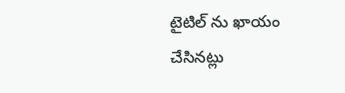టైటిల్ ను ఖాయం చేసినట్లు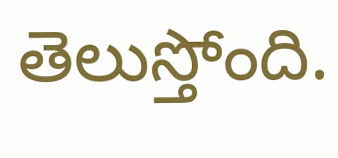తెలుస్తోంది.